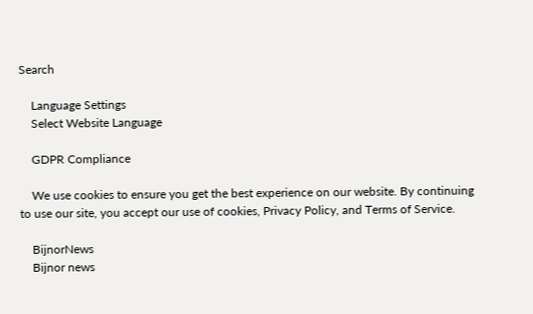Search

    Language Settings
    Select Website Language

    GDPR Compliance

    We use cookies to ensure you get the best experience on our website. By continuing to use our site, you accept our use of cookies, Privacy Policy, and Terms of Service.

    BijnorNews
    Bijnor news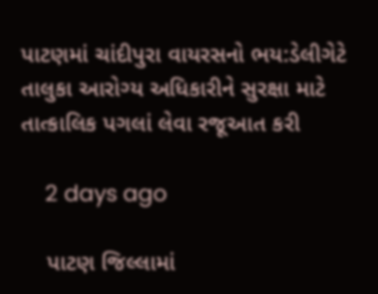પાટણમાં ચાંદીપુરા વાયરસનો ભય:ડેલીગેટે તાલુકા આરોગ્ય અધિકારીને સુરક્ષા માટે તાત્કાલિક પગલાં લેવા રજૂઆત કરી

    2 days ago

    પાટણ જિલ્લામાં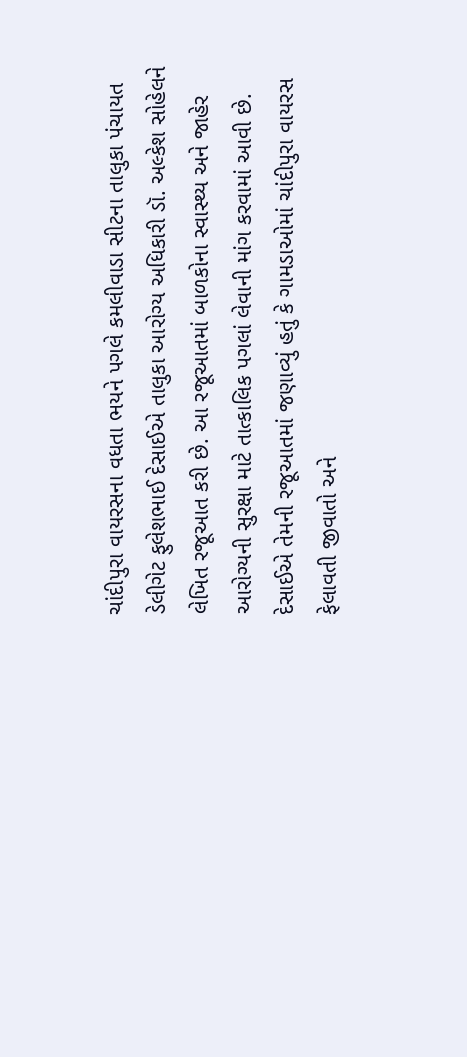ચાંદીપુરા વાયરસના વધતા ભયને પગલે કમલીવાડા સીટના તાલુકા પંચાયત ડેલીગેટ ફુલેશભાઈ દેસાઈએ તાલુકા આરોગ્ય અધિકારી ડૉ. અલ્કેશ સોહેલને લેખિત રજૂઆત કરી છે. આ રજૂઆતમાં બાળકોના સ્વાસ્થ્ય અને જાહેર આરોગ્યની સુરક્ષા માટે તાત્કાલિક પગલાં લેવાની માંગ કરવામાં આવી છે. દેસાઈએ તેમની રજૂઆતમાં જણાવ્યું હતું કે ગામડાઓમાં ચાંદીપુરા વાયરસ ફેલાવતી જીવાતો અને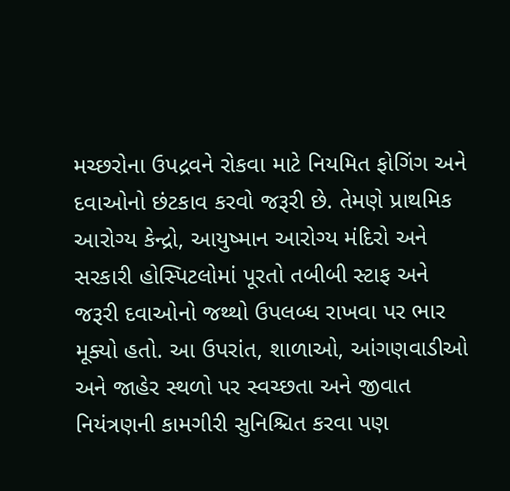મચ્છરોના ઉપદ્રવને રોકવા માટે નિયમિત ફોગિંગ અને દવાઓનો છંટકાવ કરવો જરૂરી છે. તેમણે પ્રાથમિક આરોગ્ય કેન્દ્રો, આયુષ્માન આરોગ્ય મંદિરો અને સરકારી હોસ્પિટલોમાં પૂરતો તબીબી સ્ટાફ અને જરૂરી દવાઓનો જથ્થો ઉપલબ્ધ રાખવા પર ભાર મૂક્યો હતો. આ ઉપરાંત, શાળાઓ, આંગણવાડીઓ અને જાહેર સ્થળો પર સ્વચ્છતા અને જીવાત નિયંત્રણની કામગીરી સુનિશ્ચિત કરવા પણ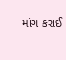માંગ કરાઈ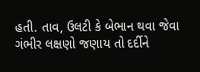હતી. તાવ, ઉલટી કે બેભાન થવા જેવા ગંભીર લક્ષણો જણાય તો દર્દીને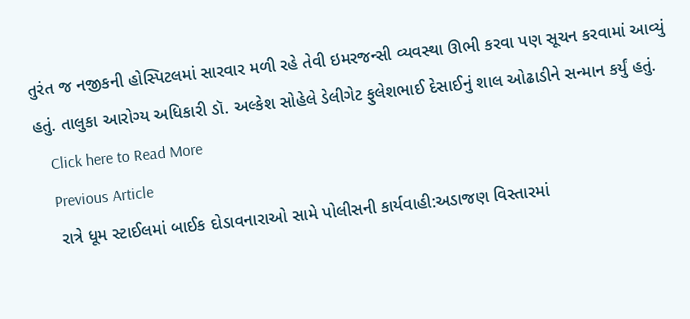તુરંત જ નજીકની હોસ્પિટલમાં સારવાર મળી રહે તેવી ઇમરજન્સી વ્યવસ્થા ઊભી કરવા પણ સૂચન કરવામાં આવ્યું હતું. તાલુકા આરોગ્ય અધિકારી ડૉ. અલ્કેશ સોહેલે ડેલીગેટ ફુલેશભાઈ દેસાઈનું શાલ ઓઢાડીને સન્માન કર્યું હતું.
    Click here to Read More
    Previous Article
    રાત્રે ધૂમ સ્ટાઈલમાં બાઈક દોડાવનારાઓ સામે પોલીસની કાર્યવાહી:અડાજણ વિસ્તારમાં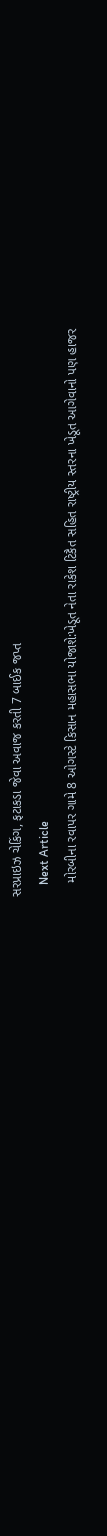સરપ્રાઇઝ ચેકિંગ, ફટાકડા જેવા અવાજ કરતી 7 બાઈક જપ્ત
    Next Article
    મોરબીના રવાપર ગામે 8 ઓગસ્ટે કિસાન મહાસભા યોજાશે:ખેડૂત નેતા રાકેશ ટિકૈત સહિત રાષ્ટ્રીય સ્તરના ખેડૂત આગેવાનો પણ હાજર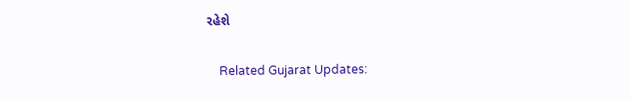રહેશે

    Related Gujarat Updates: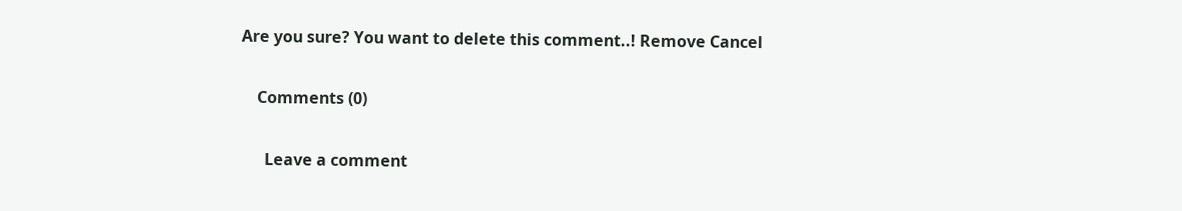Are you sure? You want to delete this comment..! Remove Cancel

    Comments (0)

      Leave a comment